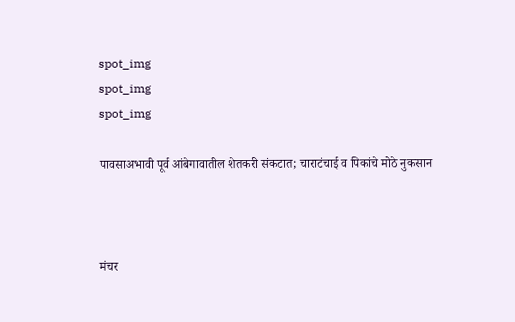spot_img
spot_img
spot_img

पावसाअभावी पूर्व आंबेगावातील शेतकरी संकटात; चाराटंचाई व पिकांचे मोठे नुकसान



मंचर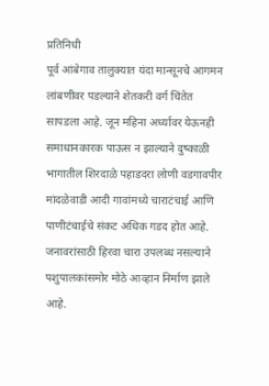प्रतिनिधी
पूर्व आंबेगाव तालुक्यात यंदा मान्सूनचे आगमन लांबणीवर पडल्याने शेतकरी वर्ग चिंतेत सापडला आहे. जून महिना अर्ध्यावर येऊनही समाधानकारक पाऊस न झाल्याने दुष्काळी भागातील शिरदाळे पहाडदरा लोणी वडगावपीर मांदळेवाडी आदी गावांमध्ये चाराटंचाई आणि पाणीटंचाईचे संकट अधिक गडद होत आहे. जनावरांसाठी हिरवा चारा उपलब्ध नसल्याने पशुपालकांसमोर मोठे आव्हान निर्माण झाले आहे.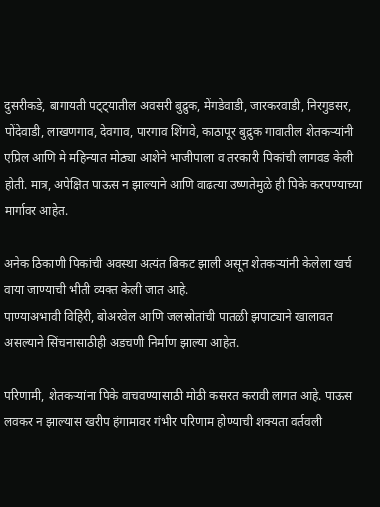दुसरीकडे, बागायती पट्ट्यातील अवसरी बुद्रुक, मेंगडेवाडी, जारकरवाडी, निरगुडसर, पोंदेवाडी, लाखणगाव, देवगाव, पारगाव शिंगवे, काठापूर बुद्रुक गावातील शेतकऱ्यांनी एप्रिल आणि मे महिन्यात मोठ्या आशेने भाजीपाला व तरकारी पिकांची लागवड केली होती. मात्र, अपेक्षित पाऊस न झाल्याने आणि वाढत्या उष्णतेमुळे ही पिके करपण्याच्या मार्गावर आहेत.

अनेक ठिकाणी पिकांची अवस्था अत्यंत बिकट झाली असून शेतकऱ्यांनी केलेला खर्च वाया जाण्याची भीती व्यक्त केली जात आहे.
पाण्याअभावी विहिरी, बोअरवेल आणि जलस्रोतांची पातळी झपाट्याने खालावत असल्याने सिंचनासाठीही अडचणी निर्माण झाल्या आहेत.

परिणामी, शेतकऱ्यांना पिके वाचवण्यासाठी मोठी कसरत करावी लागत आहे. पाऊस लवकर न झाल्यास खरीप हंगामावर गंभीर परिणाम होण्याची शक्यता वर्तवली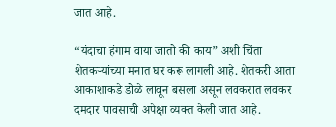जात आहे.

“यंदाचा हंगाम वाया जातो की काय” अशी चिंता शेतकऱ्यांच्या मनात घर करू लागली आहे. शेतकरी आता आकाशाकडे डोळे लावून बसला असून लवकरात लवकर दमदार पावसाची अपेक्षा व्यक्त केली जात आहे.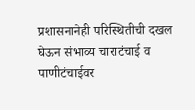प्रशासनानेही परिस्थितीची दखल घेऊन संभाव्य चाराटंचाई व पाणीटंचाईवर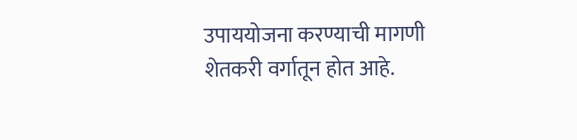उपाययोजना करण्याची मागणी शेतकरी वर्गातून होत आहे.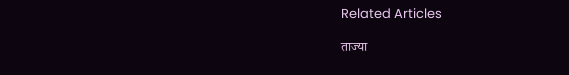Related Articles

ताज्या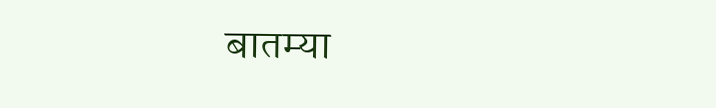बातम्या